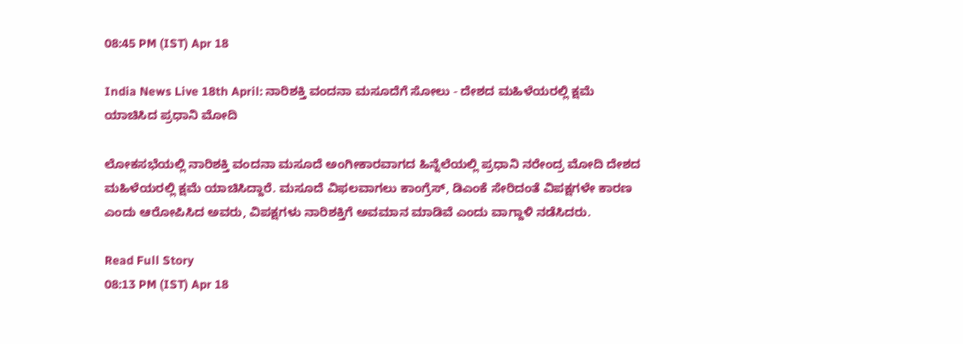08:45 PM (IST) Apr 18

India News Live 18th April: ನಾರಿಶಕ್ತಿ ವಂದನಾ ಮಸೂದೆಗೆ ಸೋಲು - ದೇಶದ ಮಹಿಳೆಯರಲ್ಲಿ ಕ್ಷಮೆ ಯಾಚಿಸಿದ ಪ್ರಧಾನಿ ಮೋದಿ

ಲೋಕಸಭೆಯಲ್ಲಿ ನಾರಿಶಕ್ತಿ ವಂದನಾ ಮಸೂದೆ ಅಂಗೀಕಾರವಾಗದ ಹಿನ್ನೆಲೆಯಲ್ಲಿ ಪ್ರಧಾನಿ ನರೇಂದ್ರ ಮೋದಿ ದೇಶದ ಮಹಿಳೆಯರಲ್ಲಿ ಕ್ಷಮೆ ಯಾಚಿಸಿದ್ದಾರೆ. ಮಸೂದೆ ವಿಫಲವಾಗಲು ಕಾಂಗ್ರೆಸ್, ಡಿಎಂಕೆ ಸೇರಿದಂತೆ ವಿಪಕ್ಷಗಳೇ ಕಾರಣ ಎಂದು ಆರೋಪಿಸಿದ ಅವರು, ವಿಪಕ್ಷಗಳು ನಾರಿಶಕ್ತಿಗೆ ಅವಮಾನ ಮಾಡಿವೆ ಎಂದು ವಾಗ್ದಾಳಿ ನಡೆಸಿದರು.

Read Full Story
08:13 PM (IST) Apr 18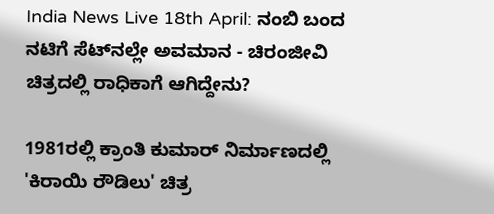India News Live 18th April: ನಂಬಿ ಬಂದ ನಟಿಗೆ ಸೆಟ್‌ನಲ್ಲೇ ಅವಮಾನ - ಚಿರಂಜೀವಿ ಚಿತ್ರದಲ್ಲಿ ರಾಧಿಕಾಗೆ ಆಗಿದ್ದೇನು?

1981ರಲ್ಲಿ ಕ್ರಾಂತಿ ಕುಮಾರ್ ನಿರ್ಮಾಣದಲ್ಲಿ 'ಕಿರಾಯಿ ರೌಡಿಲು' ಚಿತ್ರ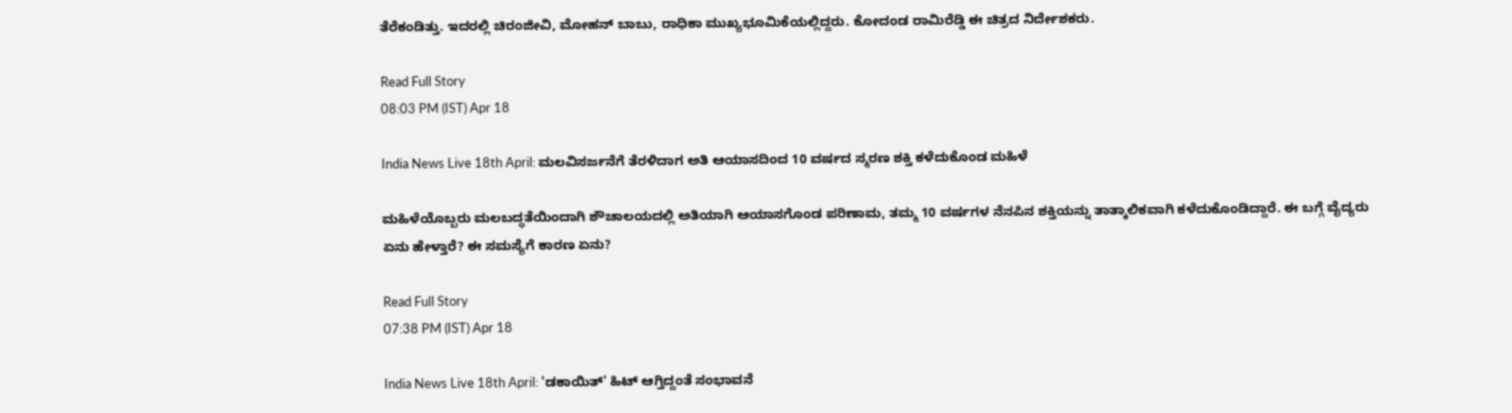ತೆರೆಕಂಡಿತ್ತು. ಇದರಲ್ಲಿ ಚಿರಂಜೀವಿ, ಮೋಹನ್ ಬಾಬು, ರಾಧಿಕಾ ಮುಖ್ಯಭೂಮಿಕೆಯಲ್ಲಿದ್ದರು. ಕೋದಂಡ ರಾಮಿರೆಡ್ಡಿ ಈ ಚಿತ್ರದ ನಿರ್ದೇಶಕರು.

Read Full Story
08:03 PM (IST) Apr 18

India News Live 18th April: ಮಲವಿಸರ್ಜನೆಗೆ ತೆರಳಿದಾಗ ಅತಿ ಆಯಾಸದಿಂದ 10 ವರ್ಷದ ಸ್ಮರಣ ಶಕ್ತಿ ಕಳೆದುಕೊಂಡ ಮಹಿಳೆ

ಮಹಿಳೆಯೊಬ್ಬರು ಮಲಬದ್ಧತೆಯಿಂದಾಗಿ ಶೌಚಾಲಯದಲ್ಲಿ ಅತಿಯಾಗಿ ಆಯಾಸಗೊಂಡ ಪರಿಣಾಮ, ತಮ್ಮ 10 ವರ್ಷಗಳ ನೆನಪಿನ ಶಕ್ತಿಯನ್ನು ತಾತ್ಕಾಲಿಕವಾಗಿ ಕಳೆದುಕೊಂಡಿದ್ದಾರೆ. ಈ ಬಗ್ಗೆ ವೈದ್ಯರು ಏನು ಹೇಳ್ತಾರೆ? ಈ ಸಮಸ್ಯೆಗೆ ಕಾರಣ ಏನು?

Read Full Story
07:38 PM (IST) Apr 18

India News Live 18th April: 'ಡಕಾಯಿತ್' ಹಿಟ್ ಆಗ್ತಿದ್ದಂತೆ ಸಂಭಾವನೆ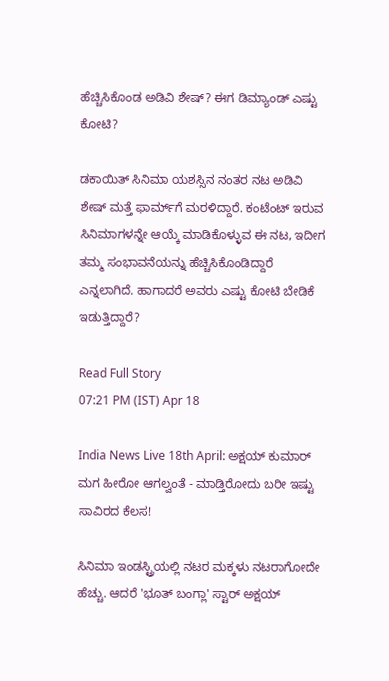ಹೆಚ್ಚಿಸಿಕೊಂಡ ಅಡಿವಿ ಶೇಷ್? ಈಗ ಡಿಮ್ಯಾಂಡ್ ಎಷ್ಟು ಕೋಟಿ?

ಡಕಾಯಿತ್ ಸಿನಿಮಾ ಯಶಸ್ಸಿನ ನಂತರ ನಟ ಅಡಿವಿ ಶೇಷ್ ಮತ್ತೆ ಫಾರ್ಮ್‌ಗೆ ಮರಳಿದ್ದಾರೆ. ಕಂಟೆಂಟ್ ಇರುವ ಸಿನಿಮಾಗಳನ್ನೇ ಆಯ್ಕೆ ಮಾಡಿಕೊಳ್ಳುವ ಈ ನಟ, ಇದೀಗ ತಮ್ಮ ಸಂಭಾವನೆಯನ್ನು ಹೆಚ್ಚಿಸಿಕೊಂಡಿದ್ದಾರೆ ಎನ್ನಲಾಗಿದೆ. ಹಾಗಾದರೆ ಅವರು ಎಷ್ಟು ಕೋಟಿ ಬೇಡಿಕೆ ಇಡುತ್ತಿದ್ದಾರೆ?

Read Full Story
07:21 PM (IST) Apr 18

India News Live 18th April: ಅಕ್ಷಯ್ ಕುಮಾರ್ ಮಗ ಹೀರೋ ಆಗಲ್ವಂತೆ - ಮಾಡ್ತಿರೋದು ಬರೀ ಇಷ್ಟು ಸಾವಿರದ ಕೆಲಸ!

ಸಿನಿಮಾ ಇಂಡಸ್ಟ್ರಿಯಲ್ಲಿ ನಟರ ಮಕ್ಕಳು ನಟರಾಗೋದೇ ಹೆಚ್ಚು. ಆದರೆ 'ಭೂತ್ ಬಂಗ್ಲಾ' ಸ್ಟಾರ್ ಅಕ್ಷಯ್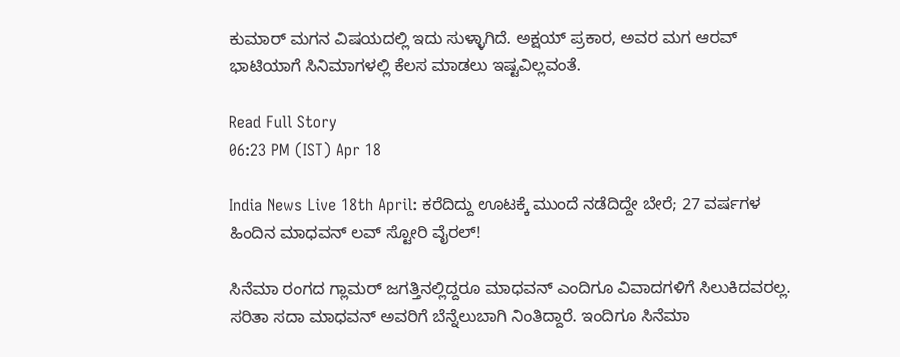ಕುಮಾರ್ ಮಗನ ವಿಷಯದಲ್ಲಿ ಇದು ಸುಳ್ಳಾಗಿದೆ. ಅಕ್ಷಯ್ ಪ್ರಕಾರ, ಅವರ ಮಗ ಆರವ್ ಭಾಟಿಯಾಗೆ ಸಿನಿಮಾಗಳಲ್ಲಿ ಕೆಲಸ ಮಾಡಲು ಇಷ್ಟವಿಲ್ಲವಂತೆ.

Read Full Story
06:23 PM (IST) Apr 18

India News Live 18th April: ಕರೆದಿದ್ದು ಊಟಕ್ಕೆ ಮುಂದೆ ನಡೆದಿದ್ದೇ ಬೇರೆ; 27 ವರ್ಷಗಳ ಹಿಂದಿನ ಮಾಧವನ್ ಲವ್ ಸ್ಟೋರಿ ವೈರಲ್!

ಸಿನೆಮಾ ರಂಗದ ಗ್ಲಾಮರ್ ಜಗತ್ತಿನಲ್ಲಿದ್ದರೂ ಮಾಧವನ್ ಎಂದಿಗೂ ವಿವಾದಗಳಿಗೆ ಸಿಲುಕಿದವರಲ್ಲ. ಸರಿತಾ ಸದಾ ಮಾಧವನ್ ಅವರಿಗೆ ಬೆನ್ನೆಲುಬಾಗಿ ನಿಂತಿದ್ದಾರೆ. ಇಂದಿಗೂ ಸಿನೆಮಾ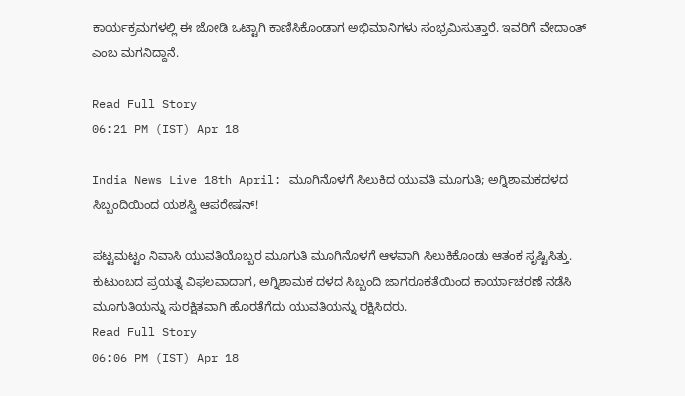ಕಾರ್ಯಕ್ರಮಗಳಲ್ಲಿ ಈ ಜೋಡಿ ಒಟ್ಟಾಗಿ ಕಾಣಿಸಿಕೊಂಡಾಗ ಅಭಿಮಾನಿಗಳು ಸಂಭ್ರಮಿಸುತ್ತಾರೆ. ಇವರಿಗೆ ವೇದಾಂತ್ ಎಂಬ ಮಗನಿದ್ದಾನೆ.

Read Full Story
06:21 PM (IST) Apr 18

India News Live 18th April: ಮೂಗಿನೊಳಗೆ ಸಿಲುಕಿದ ಯುವತಿ ಮೂಗುತಿ; ಅಗ್ನಿಶಾಮಕದಳದ ಸಿಬ್ಬಂದಿಯಿಂದ ಯಶಸ್ವಿ ಆಪರೇಷನ್!

ಪಟ್ಟಮಟ್ಟಂ ನಿವಾಸಿ ಯುವತಿಯೊಬ್ಬರ ಮೂಗುತಿ ಮೂಗಿನೊಳಗೆ ಆಳವಾಗಿ ಸಿಲುಕಿಕೊಂಡು ಆತಂಕ ಸೃಷ್ಟಿಸಿತ್ತು. ಕುಟುಂಬದ ಪ್ರಯತ್ನ ವಿಫಲವಾದಾಗ, ಅಗ್ನಿಶಾಮಕ ದಳದ ಸಿಬ್ಬಂದಿ ಜಾಗರೂಕತೆಯಿಂದ ಕಾರ್ಯಾಚರಣೆ ನಡೆಸಿ ಮೂಗುತಿಯನ್ನು ಸುರಕ್ಷಿತವಾಗಿ ಹೊರತೆಗೆದು ಯುವತಿಯನ್ನು ರಕ್ಷಿಸಿದರು.
Read Full Story
06:06 PM (IST) Apr 18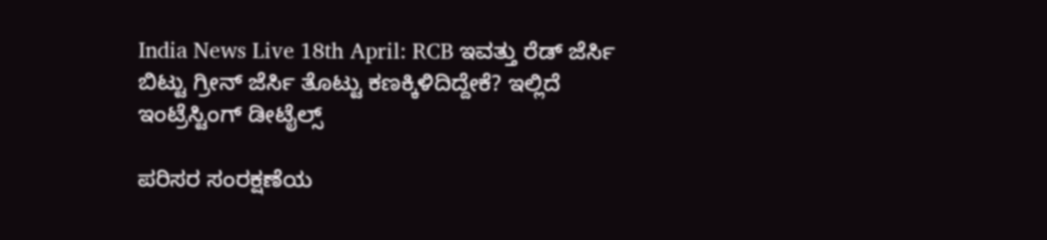India News Live 18th April: RCB ಇವತ್ತು ರೆಡ್ ಜೆರ್ಸಿ ಬಿಟ್ಟು ಗ್ರೀನ್ ಜೆರ್ಸಿ ತೊಟ್ಟು ಕಣಕ್ಕಿಳಿದಿದ್ದೇಕೆ? ಇಲ್ಲಿದೆ ಇಂಟ್ರೆಸ್ಟಿಂಗ್ ಡೀಟೈಲ್ಸ್

ಪರಿಸರ ಸಂರಕ್ಷಣೆಯ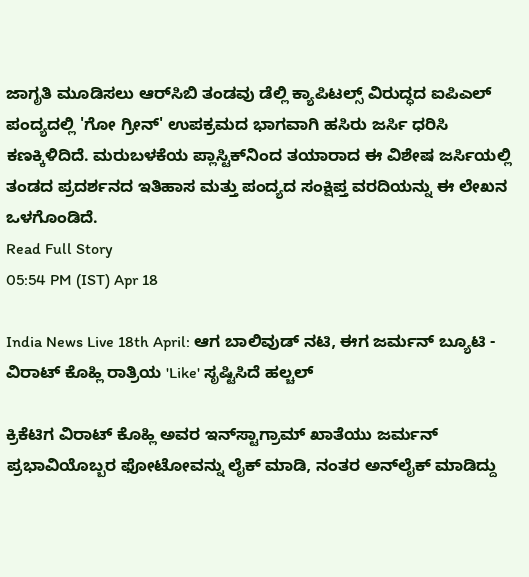ಜಾಗೃತಿ ಮೂಡಿಸಲು ಆರ್‌ಸಿಬಿ ತಂಡವು ಡೆಲ್ಲಿ ಕ್ಯಾಪಿಟಲ್ಸ್ ವಿರುದ್ಧದ ಐಪಿಎಲ್ ಪಂದ್ಯದಲ್ಲಿ 'ಗೋ ಗ್ರೀನ್' ಉಪಕ್ರಮದ ಭಾಗವಾಗಿ ಹಸಿರು ಜರ್ಸಿ ಧರಿಸಿ ಕಣಕ್ಕಿಳಿದಿದೆ. ಮರುಬಳಕೆಯ ಪ್ಲಾಸ್ಟಿಕ್‌ನಿಂದ ತಯಾರಾದ ಈ ವಿಶೇಷ ಜರ್ಸಿಯಲ್ಲಿ ತಂಡದ ಪ್ರದರ್ಶನದ ಇತಿಹಾಸ ಮತ್ತು ಪಂದ್ಯದ ಸಂಕ್ಷಿಪ್ತ ವರದಿಯನ್ನು ಈ ಲೇಖನ ಒಳಗೊಂಡಿದೆ.
Read Full Story
05:54 PM (IST) Apr 18

India News Live 18th April: ಆಗ ಬಾಲಿವುಡ್ ನಟಿ, ಈಗ ಜರ್ಮನ್ ಬ್ಯೂಟಿ - ವಿರಾಟ್ ಕೊಹ್ಲಿ ರಾತ್ರಿಯ 'Like' ಸೃಷ್ಟಿಸಿದೆ ಹಲ್ಚಲ್

ಕ್ರಿಕೆಟಿಗ ವಿರಾಟ್ ಕೊಹ್ಲಿ ಅವರ ಇನ್‌ಸ್ಟಾಗ್ರಾಮ್ ಖಾತೆಯು ಜರ್ಮನ್ ಪ್ರಭಾವಿಯೊಬ್ಬರ ಫೋಟೋವನ್ನು ಲೈಕ್ ಮಾಡಿ, ನಂತರ ಅನ್‌ಲೈಕ್ ಮಾಡಿದ್ದು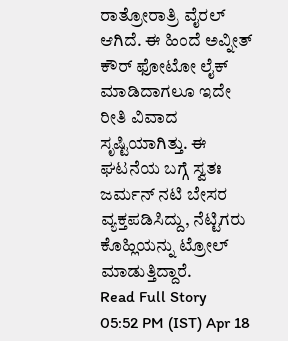ರಾತ್ರೋರಾತ್ರಿ ವೈರಲ್ ಆಗಿದೆ. ಈ ಹಿಂದೆ ಅವ್ನೀತ್ ಕೌರ್ ಫೋಟೋ ಲೈಕ್ ಮಾಡಿದಾಗಲೂ ಇದೇ ರೀತಿ ವಿವಾದ ಸೃಷ್ಟಿಯಾಗಿತ್ತು. ಈ ಘಟನೆಯ ಬಗ್ಗೆ ಸ್ವತಃ ಜರ್ಮನ್ ನಟಿ ಬೇಸರ ವ್ಯಕ್ತಪಡಿಸಿದ್ದು, ನೆಟ್ಟಿಗರು ಕೊಹ್ಲಿಯನ್ನು ಟ್ರೋಲ್ ಮಾಡುತ್ತಿದ್ದಾರೆ.
Read Full Story
05:52 PM (IST) Apr 18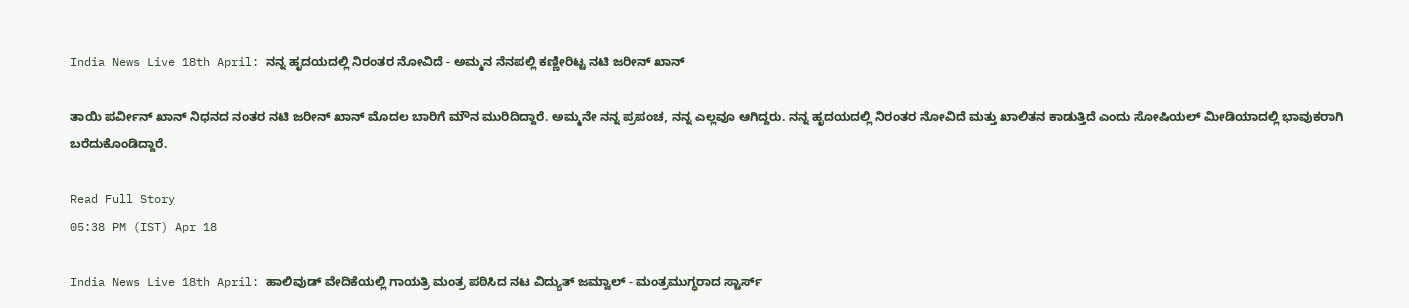India News Live 18th April: ನನ್ನ ಹೃದಯದಲ್ಲಿ ನಿರಂತರ ನೋವಿದೆ - ಅಮ್ಮನ ನೆನಪಲ್ಲಿ ಕಣ್ಣೀರಿಟ್ಟ ನಟಿ ಜರೀನ್ ಖಾನ್

ತಾಯಿ ಪರ್ವೀನ್ ಖಾನ್ ನಿಧನದ ನಂತರ ನಟಿ ಜರೀನ್ ಖಾನ್ ಮೊದಲ ಬಾರಿಗೆ ಮೌನ ಮುರಿದಿದ್ದಾರೆ. ಅಮ್ಮನೇ ನನ್ನ ಪ್ರಪಂಚ, ನನ್ನ ಎಲ್ಲವೂ ಆಗಿದ್ದರು. ನನ್ನ ಹೃದಯದಲ್ಲಿ ನಿರಂತರ ನೋವಿದೆ ಮತ್ತು ಖಾಲಿತನ ಕಾಡುತ್ತಿದೆ ಎಂದು ಸೋಷಿಯಲ್ ಮೀಡಿಯಾದಲ್ಲಿ ಭಾವುಕರಾಗಿ ಬರೆದುಕೊಂಡಿದ್ದಾರೆ.

Read Full Story
05:38 PM (IST) Apr 18

India News Live 18th April: ಹಾಲಿವುಡ್ ವೇದಿಕೆಯಲ್ಲಿ ಗಾಯತ್ರಿ ಮಂತ್ರ ಪಠಿಸಿದ ನಟ ವಿದ್ಯುತ್ ಜಮ್ವಾಲ್ - ಮಂತ್ರಮುಗ್ಧರಾದ ಸ್ಟಾರ್ಸ್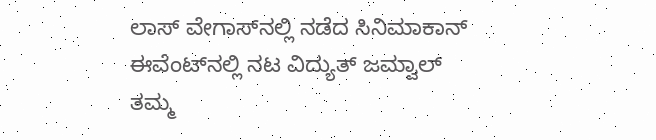ಲಾಸ್ ವೇಗಾಸ್‌ನಲ್ಲಿ ನಡೆದ ಸಿನಿಮಾಕಾನ್ ಈವೆಂಟ್‌ನಲ್ಲಿ ನಟ ವಿದ್ಯುತ್ ಜಮ್ವಾಲ್ ತಮ್ಮ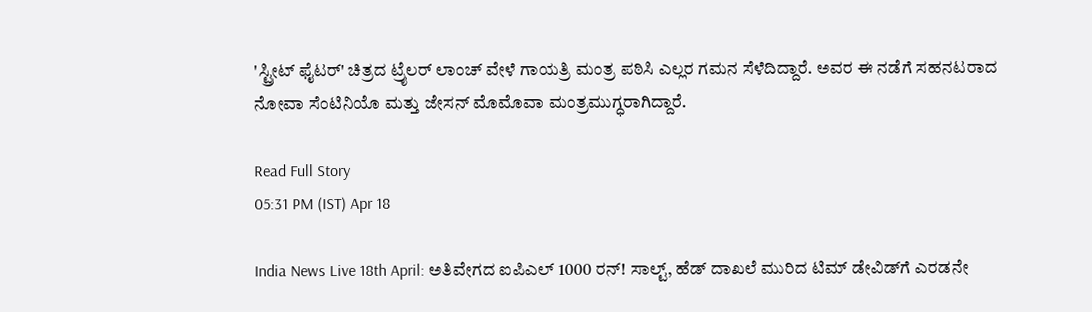'ಸ್ಟ್ರೀಟ್ ಫೈಟರ್' ಚಿತ್ರದ ಟ್ರೈಲರ್ ಲಾಂಚ್ ವೇಳೆ ಗಾಯತ್ರಿ ಮಂತ್ರ ಪಠಿಸಿ ಎಲ್ಲರ ಗಮನ ಸೆಳೆದಿದ್ದಾರೆ. ಅವರ ಈ ನಡೆಗೆ ಸಹನಟರಾದ ನೋವಾ ಸೆಂಟಿನಿಯೊ ಮತ್ತು ಜೇಸನ್ ಮೊಮೊವಾ ಮಂತ್ರಮುಗ್ಧರಾಗಿದ್ದಾರೆ.

Read Full Story
05:31 PM (IST) Apr 18

India News Live 18th April: ಅತಿವೇಗದ ಐಪಿಎಲ್ 1000 ರನ್! ಸಾಲ್ಟ್, ಹೆಡ್ ದಾಖಲೆ ಮುರಿದ ಟಿಮ್ ಡೇವಿಡ್‌ಗೆ ಎರಡನೇ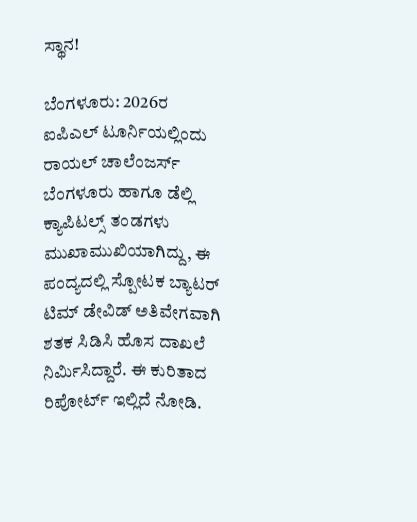ಸ್ಥಾನ!

ಬೆಂಗಳೂರು: 2026ರ ಐಪಿಎಲ್ ಟೂರ್ನಿಯಲ್ಲಿಂದು ರಾಯಲ್ ಚಾಲೆಂಜರ್ಸ್ ಬೆಂಗಳೂರು ಹಾಗೂ ಡೆಲ್ಲಿ ಕ್ಯಾಪಿಟಲ್ಸ್ ತಂಡಗಳು ಮುಖಾಮುಖಿಯಾಗಿದ್ದು, ಈ ಪಂದ್ಯದಲ್ಲಿ ಸ್ಪೋಟಕ ಬ್ಯಾಟರ್ ಟಿಮ್ ಡೇವಿಡ್ ಅತಿವೇಗವಾಗಿ ಶತಕ ಸಿಡಿಸಿ ಹೊಸ ದಾಖಲೆ ನಿರ್ಮಿಸಿದ್ದಾರೆ. ಈ ಕುರಿತಾದ ರಿಪೋರ್ಟ್ ಇಲ್ಲಿದೆ ನೋಡಿ.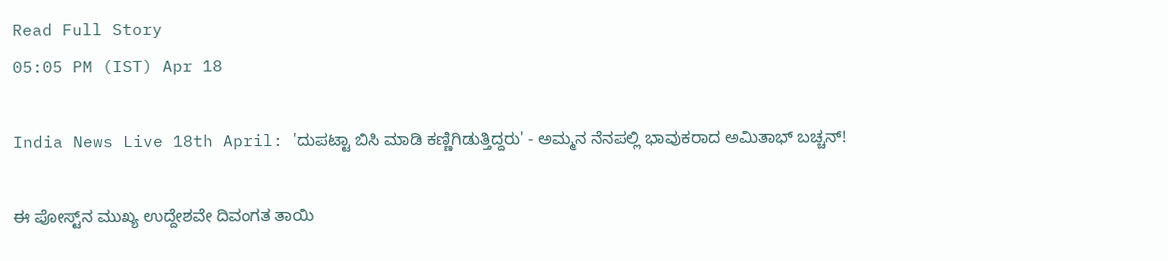Read Full Story
05:05 PM (IST) Apr 18

India News Live 18th April: 'ದುಪಟ್ಟಾ ಬಿಸಿ ಮಾಡಿ ಕಣ್ಣಿಗಿಡುತ್ತಿದ್ದರು' - ಅಮ್ಮನ ನೆನಪಲ್ಲಿ ಭಾವುಕರಾದ ಅಮಿತಾಭ್ ಬಚ್ಚನ್!

ಈ ಪೋಸ್ಟ್‌ನ ಮುಖ್ಯ ಉದ್ದೇಶವೇ ದಿವಂಗತ ತಾಯಿ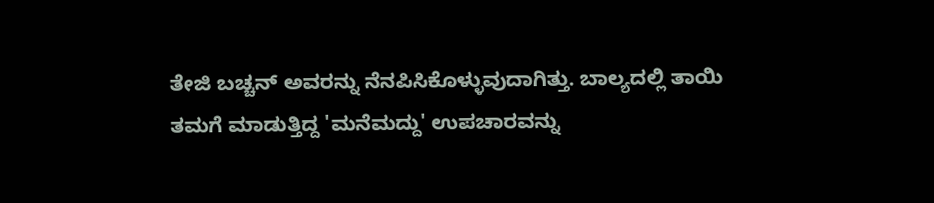ತೇಜಿ ಬಚ್ಚನ್ ಅವರನ್ನು ನೆನಪಿಸಿಕೊಳ್ಳುವುದಾಗಿತ್ತು. ಬಾಲ್ಯದಲ್ಲಿ ತಾಯಿ ತಮಗೆ ಮಾಡುತ್ತಿದ್ದ 'ಮನೆಮದ್ದು' ಉಪಚಾರವನ್ನು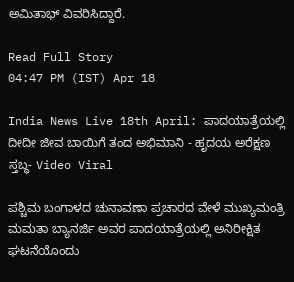ಅಮಿತಾಭ್ ವಿವರಿಸಿದ್ದಾರೆ.

Read Full Story
04:47 PM (IST) Apr 18

India News Live 18th April: ಪಾದಯಾತ್ರೆಯಲ್ಲಿ ದೀದೀ ಜೀವ ಬಾಯಿಗೆ ತಂದ ಅಭಿಮಾನಿ - ಹೃದಯ ಅರೆಕ್ಷಣ ಸ್ತಬ್ಧ- Video Viral

ಪಶ್ಚಿಮ ಬಂಗಾಳದ ಚುನಾವಣಾ ಪ್ರಚಾರದ ವೇಳೆ ಮುಖ್ಯಮಂತ್ರಿ ಮಮತಾ ಬ್ಯಾನರ್ಜಿ ಅವರ ಪಾದಯಾತ್ರೆಯಲ್ಲಿ ಅನಿರೀಕ್ಷಿತ ಘಟನೆಯೊಂದು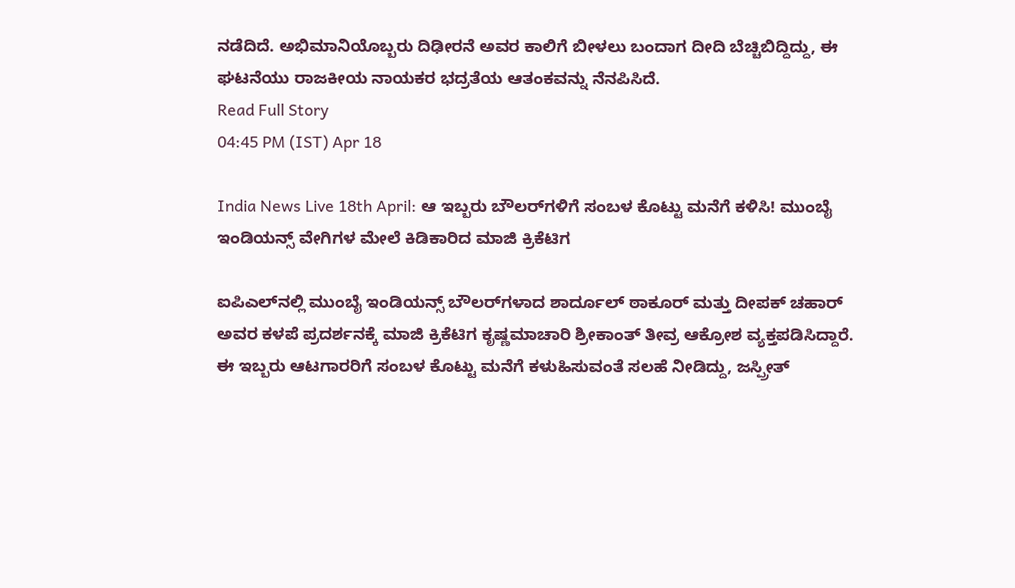ನಡೆದಿದೆ. ಅಭಿಮಾನಿಯೊಬ್ಬರು ದಿಢೀರನೆ ಅವರ ಕಾಲಿಗೆ ಬೀಳಲು ಬಂದಾಗ ದೀದಿ ಬೆಚ್ಚಿಬಿದ್ದಿದ್ದು, ಈ ಘಟನೆಯು ರಾಜಕೀಯ ನಾಯಕರ ಭದ್ರತೆಯ ಆತಂಕವನ್ನು ನೆನಪಿಸಿದೆ.
Read Full Story
04:45 PM (IST) Apr 18

India News Live 18th April: ಆ ಇಬ್ಬರು ಬೌಲರ್‌ಗಳಿಗೆ ಸಂಬಳ ಕೊಟ್ಟು ಮನೆಗೆ ಕಳಿಸಿ! ಮುಂಬೈ ಇಂಡಿಯನ್ಸ್‌ ವೇಗಿಗಳ ಮೇಲೆ ಕಿಡಿಕಾರಿದ ಮಾಜಿ ಕ್ರಿಕೆಟಿಗ

ಐಪಿಎಲ್‌ನಲ್ಲಿ ಮುಂಬೈ ಇಂಡಿಯನ್ಸ್ ಬೌಲರ್‌ಗಳಾದ ಶಾರ್ದೂಲ್ ಠಾಕೂರ್ ಮತ್ತು ದೀಪಕ್ ಚಹಾರ್ ಅವರ ಕಳಪೆ ಪ್ರದರ್ಶನಕ್ಕೆ ಮಾಜಿ ಕ್ರಿಕೆಟಿಗ ಕೃಷ್ಣಮಾಚಾರಿ ಶ್ರೀಕಾಂತ್ ತೀವ್ರ ಆಕ್ರೋಶ ವ್ಯಕ್ತಪಡಿಸಿದ್ದಾರೆ. ಈ ಇಬ್ಬರು ಆಟಗಾರರಿಗೆ ಸಂಬಳ ಕೊಟ್ಟು ಮನೆಗೆ ಕಳುಹಿಸುವಂತೆ ಸಲಹೆ ನೀಡಿದ್ದು, ಜಸ್ಪ್ರೀತ್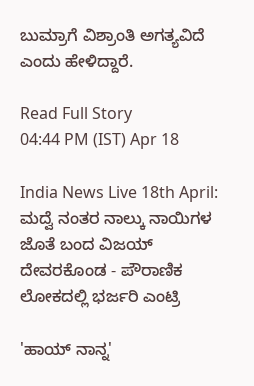ಬುಮ್ರಾಗೆ ವಿಶ್ರಾಂತಿ ಅಗತ್ಯವಿದೆ ಎಂದು ಹೇಳಿದ್ದಾರೆ.

Read Full Story
04:44 PM (IST) Apr 18

India News Live 18th April: ಮದ್ವೆ ನಂತರ ನಾಲ್ಕು ನಾಯಿಗಳ ಜೊತೆ ಬಂದ ವಿಜಯ್ ದೇವರಕೊಂಡ - ಪೌರಾಣಿಕ ಲೋಕದಲ್ಲಿ ಭರ್ಜರಿ ಎಂಟ್ರಿ

'ಹಾಯ್ ನಾನ್ನ'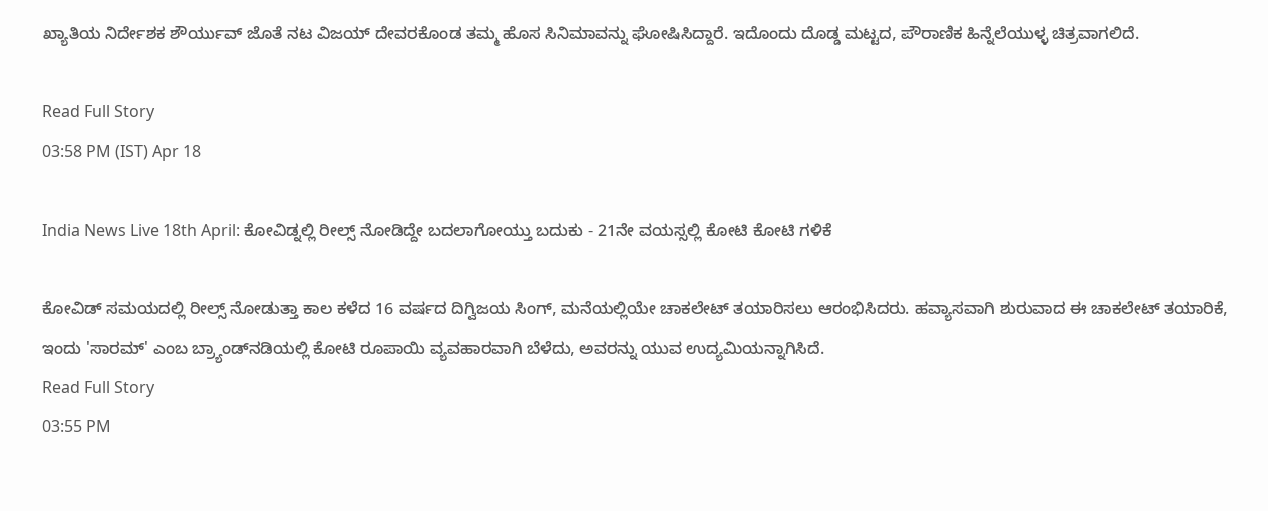ಖ್ಯಾತಿಯ ನಿರ್ದೇಶಕ ಶೌರ್ಯುವ್ ಜೊತೆ ನಟ ವಿಜಯ್ ದೇವರಕೊಂಡ ತಮ್ಮ ಹೊಸ ಸಿನಿಮಾವನ್ನು ಘೋಷಿಸಿದ್ದಾರೆ. ಇದೊಂದು ದೊಡ್ಡ ಮಟ್ಟದ, ಪೌರಾಣಿಕ ಹಿನ್ನೆಲೆಯುಳ್ಳ ಚಿತ್ರವಾಗಲಿದೆ.

Read Full Story
03:58 PM (IST) Apr 18

India News Live 18th April: ಕೋವಿಡ್ನಲ್ಲಿ ರೀಲ್ಸ್ ನೋಡಿದ್ದೇ ಬದಲಾಗೋಯ್ತು ಬದುಕು - 21ನೇ ವಯಸ್ಸಲ್ಲಿ ಕೋಟಿ ಕೋಟಿ ಗಳಿಕೆ

ಕೋವಿಡ್ ಸಮಯದಲ್ಲಿ ರೀಲ್ಸ್ ನೋಡುತ್ತಾ ಕಾಲ ಕಳೆದ 16 ವರ್ಷದ ದಿಗ್ವಿಜಯ ಸಿಂಗ್, ಮನೆಯಲ್ಲಿಯೇ ಚಾಕಲೇಟ್ ತಯಾರಿಸಲು ಆರಂಭಿಸಿದರು. ಹವ್ಯಾಸವಾಗಿ ಶುರುವಾದ ಈ ಚಾಕಲೇಟ್ ತಯಾರಿಕೆ, ಇಂದು 'ಸಾರಮ್' ಎಂಬ ಬ್ರ್ಯಾಂಡ್‌ನಡಿಯಲ್ಲಿ ಕೋಟಿ ರೂಪಾಯಿ ವ್ಯವಹಾರವಾಗಿ ಬೆಳೆದು, ಅವರನ್ನು ಯುವ ಉದ್ಯಮಿಯನ್ನಾಗಿಸಿದೆ.
Read Full Story
03:55 PM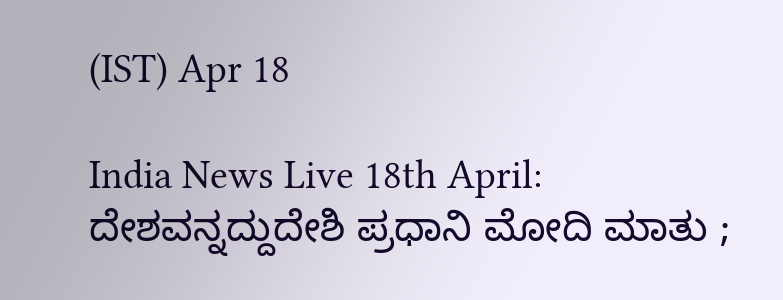(IST) Apr 18

India News Live 18th April: ದೇಶವನ್ನದ್ದುದೇಶಿ ಪ್ರಧಾನಿ ಮೋದಿ ಮಾತು ;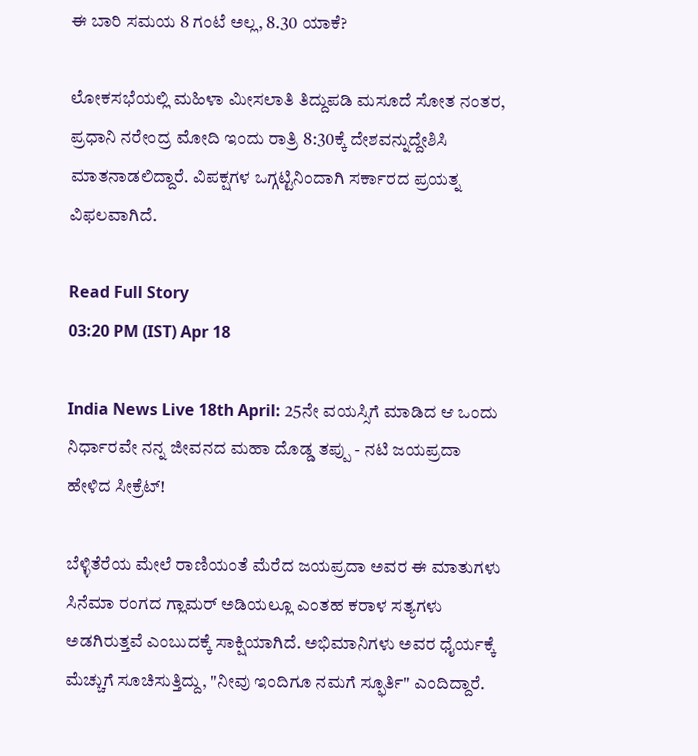ಈ ಬಾರಿ ಸಮಯ 8 ಗಂಟೆ ಅಲ್ಲ, 8.30 ಯಾಕೆ?

ಲೋಕಸಭೆಯಲ್ಲಿ ಮಹಿಳಾ ಮೀಸಲಾತಿ ತಿದ್ದುಪಡಿ ಮಸೂದೆ ಸೋತ ನಂತರ, ಪ್ರಧಾನಿ ನರೇಂದ್ರ ಮೋದಿ ಇಂದು ರಾತ್ರಿ 8:30ಕ್ಕೆ ದೇಶವನ್ನುದ್ದೇಶಿಸಿ ಮಾತನಾಡಲಿದ್ದಾರೆ. ವಿಪಕ್ಷಗಳ ಒಗ್ಗಟ್ಟಿನಿಂದಾಗಿ ಸರ್ಕಾರದ ಪ್ರಯತ್ನ ವಿಫಲವಾಗಿದೆ.

Read Full Story
03:20 PM (IST) Apr 18

India News Live 18th April: 25ನೇ ವಯಸ್ಸಿಗೆ ಮಾಡಿದ ಆ ಒಂದು ನಿರ್ಧಾರವೇ ನನ್ನ ಜೀವನದ ಮಹಾ ದೊಡ್ಡ ತಪ್ಪು - ನಟಿ ಜಯಪ್ರದಾ ಹೇಳಿದ ಸೀಕ್ರೆಟ್!

ಬೆಳ್ಳಿತೆರೆಯ ಮೇಲೆ ರಾಣಿಯಂತೆ ಮೆರೆದ ಜಯಪ್ರದಾ ಅವರ ಈ ಮಾತುಗಳು ಸಿನೆಮಾ ರಂಗದ ಗ್ಲಾಮರ್ ಅಡಿಯಲ್ಲೂ ಎಂತಹ ಕರಾಳ ಸತ್ಯಗಳು ಅಡಗಿರುತ್ತವೆ ಎಂಬುದಕ್ಕೆ ಸಾಕ್ಷಿಯಾಗಿದೆ. ಅಭಿಮಾನಿಗಳು ಅವರ ಧೈರ್ಯಕ್ಕೆ ಮೆಚ್ಚುಗೆ ಸೂಚಿಸುತ್ತಿದ್ದು, "ನೀವು ಇಂದಿಗೂ ನಮಗೆ ಸ್ಫೂರ್ತಿ" ಎಂದಿದ್ದಾರೆ.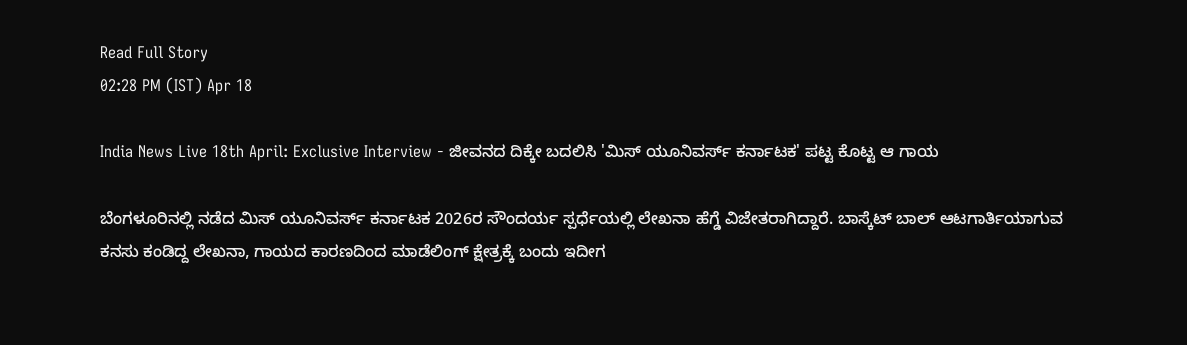Read Full Story
02:28 PM (IST) Apr 18

India News Live 18th April: Exclusive Interview - ಜೀವನದ ದಿಕ್ಕೇ ಬದಲಿಸಿ 'ಮಿಸ್ ಯೂನಿವರ್ಸ್ ಕರ್ನಾಟಕ' ಪಟ್ಟ ಕೊಟ್ಟ ಆ ಗಾಯ

ಬೆಂಗಳೂರಿನಲ್ಲಿ ನಡೆದ ಮಿಸ್ ಯೂನಿವರ್ಸ್ ಕರ್ನಾಟಕ 2026ರ ಸೌಂದರ್ಯ ಸ್ಪರ್ಧೆಯಲ್ಲಿ ಲೇಖನಾ ಹೆಗ್ಡೆ ವಿಜೇತರಾಗಿದ್ದಾರೆ. ಬಾಸ್ಕೆಟ್ ಬಾಲ್ ಆಟಗಾರ್ತಿಯಾಗುವ ಕನಸು ಕಂಡಿದ್ದ ಲೇಖನಾ, ಗಾಯದ ಕಾರಣದಿಂದ ಮಾಡೆಲಿಂಗ್ ಕ್ಷೇತ್ರಕ್ಕೆ ಬಂದು ಇದೀಗ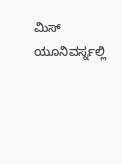ಮಿಸ್ ಯೂನಿವರ್ಸ್ನಲ್ಲಿ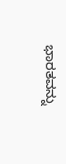ಭಾರತವನ್ನು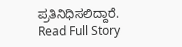ಪ್ರತಿನಿಧಿಸಲಿದ್ದಾರೆ.
Read Full Story